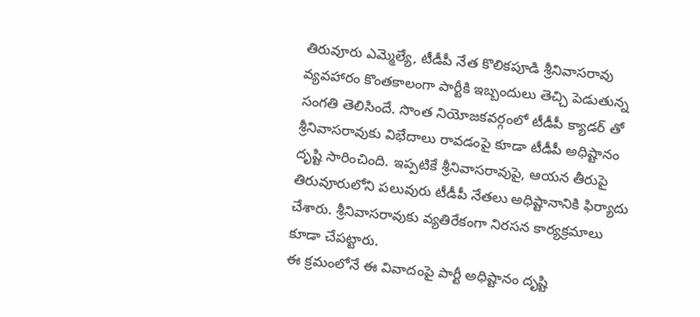తిరువూరు ఎమ్మెల్యే, టీడీపీ నేత కొలికపూడి శ్రీనివాసరావు వ్యవహారం కొంతకాలంగా పార్టీకి ఇబ్బందులు తెచ్చి పెడుతున్న సంగతి తెలిసిందే. సొంత నియోజకవర్గంలో టీడీపీ క్యాడర్ తో శ్రీనివాసరావుకు విభేదాలు రావడంపై కూడా టీడీపీ అధిష్టానం దృష్టి సారించింది. ఇప్పటికే శ్రీనివాసరావుపై, ఆయన తీరుపై తిరువూరులోని పలువురు టీడీపీ నేతలు అధిష్టానానికి ఫిర్యాదు చేశారు. శ్రీనివాసరావుకు వ్యతిరేకంగా నిరసన కార్యక్రమాలు కూడా చేపట్టారు.
ఈ క్రమంలోనే ఈ వివాదంపై పార్టీ అధిష్టానం దృష్టి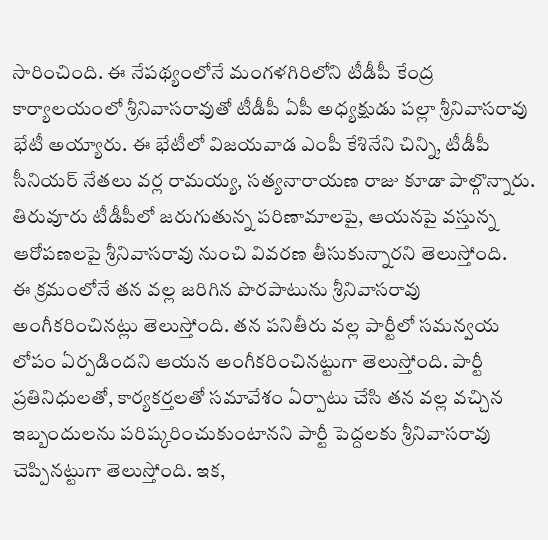సారించింది. ఈ నేపథ్యంలోనే మంగళగిరిలోని టీడీపీ కేంద్ర కార్యాలయంలో శ్రీనివాసరావుతో టీడీపీ ఏపీ అధ్యక్షుడు పల్లా శ్రీనివాసరావు భేటీ అయ్యారు. ఈ భేటీలో విజయవాడ ఎంపీ కేశినేని చిన్ని, టీడీపీ సీనియర్ నేతలు వర్ల రామయ్య, సత్యనారాయణ రాజు కూడా పాల్గొన్నారు. తిరువూరు టీడీపీలో జరుగుతున్న పరిణామాలపై, ఆయనపై వస్తున్న ఆరోపణలపై శ్రీనివాసరావు నుంచి వివరణ తీసుకున్నారని తెలుస్తోంది.
ఈ క్రమంలోనే తన వల్ల జరిగిన పొరపాటును శ్రీనివాసరావు అంగీకరించినట్లు తెలుస్తోంది. తన పనితీరు వల్ల పార్టీలో సమన్వయ లోపం ఏర్పడిందని ఆయన అంగీకరించినట్టుగా తెలుస్తోంది. పార్టీ ప్రతినిధులతో, కార్యకర్తలతో సమావేశం ఏర్పాటు చేసి తన వల్ల వచ్చిన ఇబ్బందులను పరిష్కరించుకుంటానని పార్టీ పెద్దలకు శ్రీనివాసరావు చెప్పినట్టుగా తెలుస్తోంది. ఇక,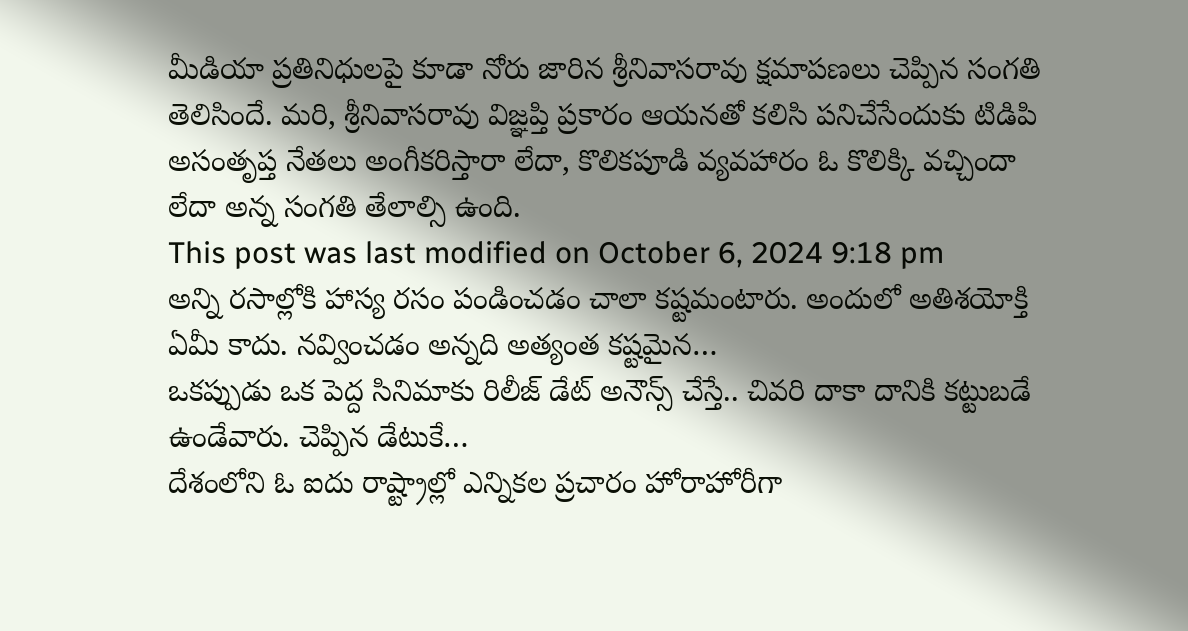మీడియా ప్రతినిధులపై కూడా నోరు జారిన శ్రీనివాసరావు క్షమాపణలు చెప్పిన సంగతి తెలిసిందే. మరి, శ్రీనివాసరావు విజ్ఞప్తి ప్రకారం ఆయనతో కలిసి పనిచేసేందుకు టిడిపి అసంతృప్త నేతలు అంగీకరిస్తారా లేదా, కొలికపూడి వ్యవహారం ఓ కొలిక్కి వచ్చిందా లేదా అన్న సంగతి తేలాల్సి ఉంది.
This post was last modified on October 6, 2024 9:18 pm
అన్ని రసాల్లోకి హాస్య రసం పండించడం చాలా కష్టమంటారు. అందులో అతిశయోక్తి ఏమీ కాదు. నవ్వించడం అన్నది అత్యంత కష్టమైన…
ఒకప్పుడు ఒక పెద్ద సినిమాకు రిలీజ్ డేట్ అనౌన్స్ చేస్తే.. చివరి దాకా దానికి కట్టుబడే ఉండేవారు. చెప్పిన డేటుకే…
దేశంలోని ఓ ఐదు రాష్ట్రాల్లో ఎన్నికల ప్రచారం హోరాహోరీగా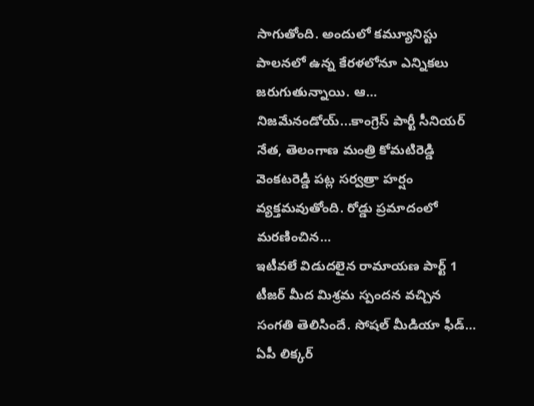సాగుతోంది. అందులో కమ్యూనిస్టు పాలనలో ఉన్న కేరళలోనూ ఎన్నికలు జరుగుతున్నాయి. ఆ…
నిజమేనండోయ్...కాంగ్రెస్ పార్టీ సీనియర్ నేత, తెలంగాణ మంత్రి కోమటిరెడ్డి వెంకటరెడ్డి పట్ల సర్వత్రా హర్షం వ్యక్తమవుతోంది. రోడ్డు ప్రమాదంలో మరణించిన…
ఇటీవలే విడుదలైన రామాయణ పార్ట్ 1 టీజర్ మీద మిశ్రమ స్పందన వచ్చిన సంగతి తెలిసిందే. సోషల్ మీడియా ఫీడ్…
ఏపీ లిక్కర్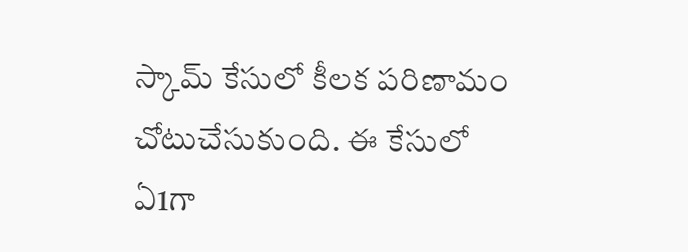స్కామ్ కేసులో కీలక పరిణామం చోటుచేసుకుంది. ఈ కేసులో ఏ1గా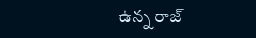ఉన్న రాజ్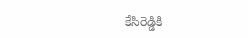కేసిరెడ్డికి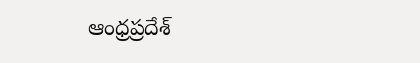ఆంధ్రప్రదేశ్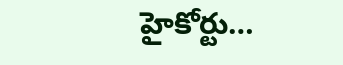హైకోర్టు…